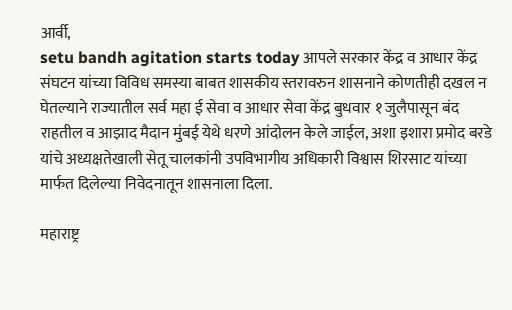आर्वी,
setu bandh agitation starts today आपले सरकार केंद्र व आधार केंद्र संघटन यांच्या विविध समस्या बाबत शासकीय स्तरावरुन शासनाने कोणतीही दखल न घेतल्याने राज्यातील सर्व महा ई सेवा व आधार सेवा केंद्र बुधवार १ जुलैपासून बंद राहतील व आझाद मैदान मुंबई येथे धरणे आंदोलन केले जाईल, अशा इशारा प्रमोद बरडे यांचे अध्यक्षतेखाली सेतू चालकांनी उपविभागीय अधिकारी विश्वास शिरसाट यांच्या मार्फत दिलेल्या निवेदनातून शासनाला दिला.

महाराष्ट्र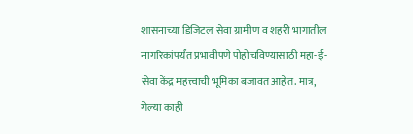शासनाच्या डिजिटल सेवा ग्रामीण व शहरी भागातील नागरिकांपर्यंत प्रभावीपणे पोहोचविण्यासाठी महा-ई-सेवा केंद्र महत्त्वाची भूमिका बजावत आहेत. मात्र, गेल्या काही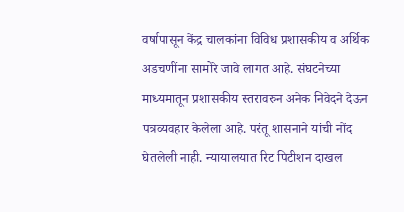वर्षापासून केंद्र चालकांना विविध प्रशासकीय व अर्थिक अडचणींना सामोरे जावे लागत आहे. संघटनेच्या माध्यमातून प्रशासकीय स्तरावरुन अनेक निवेदने देऊन पत्रव्यवहार केलेला आहे. परंतू शासनाने यांची नोंद घेतलेली नाही. न्यायालयात रिट पिटीशन दाखल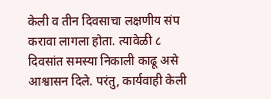केली व तीन दिवसाचा लक्षणीय संप करावा लागला होता. त्यावेळी ८ दिवसांत समस्या निकाली काढू असे आश्वासन दिले. परंतु, कार्यवाही केली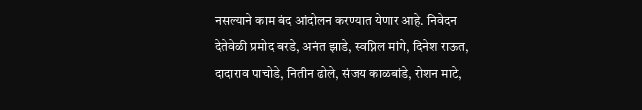नसल्याने काम बंद आंदोलन करण्यात येणार आहे. निवेदन देतेवेळी प्रमोद बरडे, अनंत झाडे, स्वप्निल मांगे, दिनेश राऊत, दादाराव पाचोडे, नितीन ढोले, संजय काळबांडे, रोशन माटे,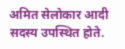अमित सेलोकार आदी सदस्य उपस्थित होते.